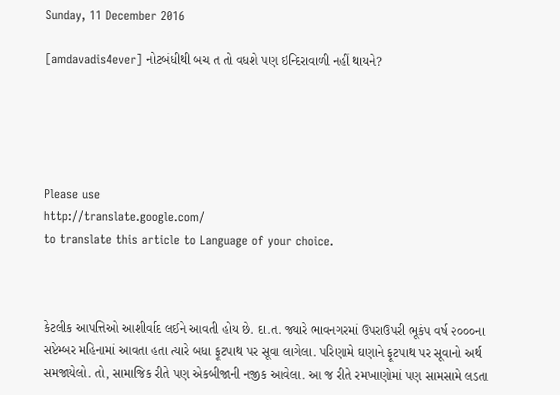Sunday, 11 December 2016

[amdavadis4ever] નોટબંધીથી બચ ત તો વધશે પણ ઇન્દિરાવાળી નહીં થાયને?





Please use
http://translate.google.com/
to translate this article to Language of your choice.



કેટલીક આપત્તિઓ આશીર્વાદ લઈને આવતી હોય છે. દા.ત. જ્યારે ભાવનગરમાં ઉપરાઉપરી ભૂકંપ વર્ષ ૨૦૦૦ના સપ્ટેમ્બર મહિનામાં આવતા હતા ત્યારે બધા ફૂટપાથ પર સૂવા લાગેલા. પરિણામે ઘણાને ફૂટપાથ પર સૂવાનો અર્થ સમજાયેલો. તો, સામાજિક રીતે પણ એકબીજાની નજીક આવેલા. આ જ રીતે રમખાણોમાં પણ સામસામે લડતા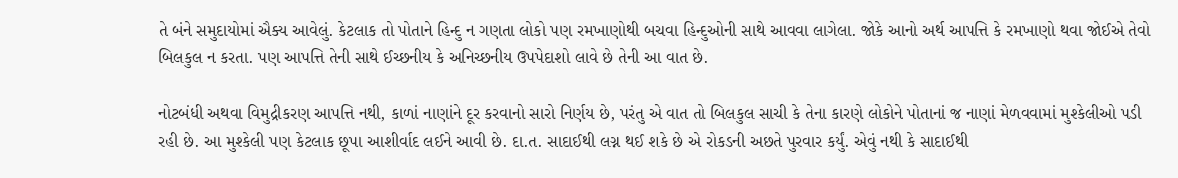તે બંને સમુદાયોમાં ઐક્ય આવેલું. કેટલાક તો પોતાને હિન્દુ ન ગણતા લોકો પણ રમખાણોથી બચવા હિન્દુઓની સાથે આવવા લાગેલા. જોકે આનો અર્થ આપત્તિ કે રમખાણો થવા જોઈએ તેવો બિલકુલ ન કરતા. પણ આપત્તિ તેની સાથે ઈચ્છનીય કે અનિચ્છનીય ઉપપેદાશો લાવે છે તેની આ વાત છે.

નોટબંધી અથવા વિમુદ્રીકરણ આપત્તિ નથી, કાળાં નાણાંને દૂર કરવાનો સારો નિર્ણય છે, પરંતુ એ વાત તો બિલકુલ સાચી કે તેના કારણે લોકોને પોતાનાં જ નાણાં મેળવવામાં મુશ્કેલીઓ પડી રહી છે. આ મુશ્કેલી પણ કેટલાક છૂપા આશીર્વાદ લઈને આવી છે. દા.ત. સાદાઈથી લગ્ન થઈ શકે છે એ રોકડની અછતે પુરવાર કર્યું. એવું નથી કે સાદાઈથી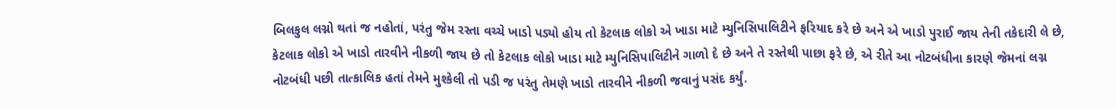બિલકુલ લગ્નો થતાં જ નહોતાં, પરંતુ જેમ રસ્તા વચ્ચે ખાડો પડ્યો હોય તો કેટલાક લોકો એ ખાડા માટે મ્યુનિસિપાલિટીને ફરિયાદ કરે છે અને એ ખાડો પુરાઈ જાય તેની તકેદારી લે છે, કેટલાક લોકો એ ખાડો તારવીને નીકળી જાય છે તો કેટલાક લોકો ખાડા માટે મ્યુનિસિપાલિટીને ગાળો દે છે અને તે રસ્તેથી પાછા ફરે છે, એ રીતે આ નોટબંધીના કારણે જેમનાં લગ્ન નોટબંધી પછી તાત્કાલિક હતાં તેમને મુશ્કેલી તો પડી જ પરંતુ તેમણે ખાડો તારવીને નીકળી જવાનું પસંદ કર્યું.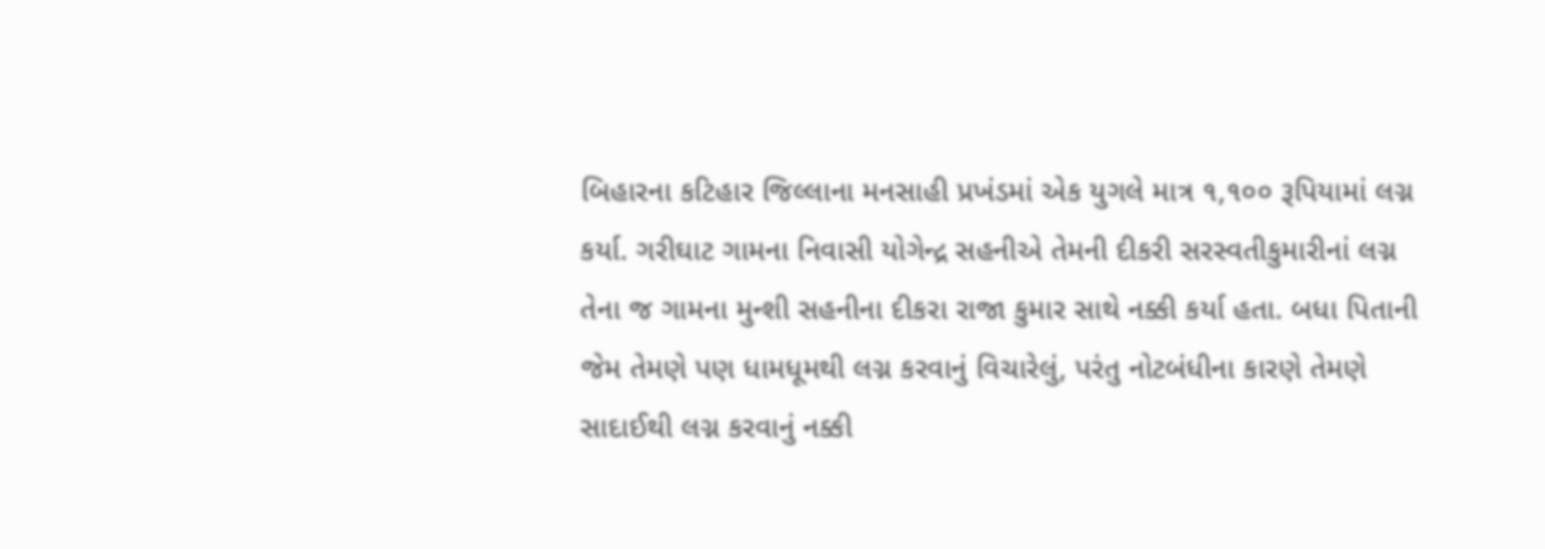બિહારના કટિહાર જિલ્લાના મનસાહી પ્રખંડમાં એક યુગલે માત્ર ૧,૧૦૦ રૂપિયામાં લગ્ન કર્યા. ગરીઘાટ ગામના નિવાસી યોગેન્દ્ર સહનીએ તેમની દીકરી સરસ્વતીકુમારીનાં લગ્ન તેના જ ગામના મુન્શી સહનીના દીકરા રાજા કુમાર સાથે નક્કી કર્યા હતા. બધા પિતાની જેમ તેમણે પણ ધામધૂમથી લગ્ન કરવાનું વિચારેલું, પરંતુ નોટબંધીના કારણે તેમણે સાદાઈથી લગ્ન કરવાનું નક્કી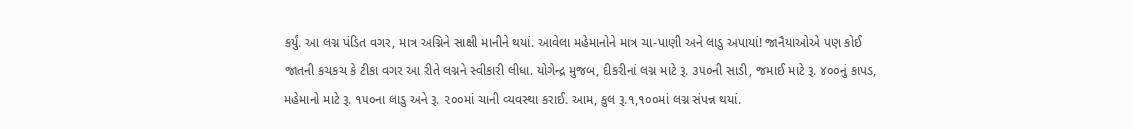કર્યું. આ લગ્ન પંડિત વગર, માત્ર અગ્નિને સાક્ષી માનીને થયાં. આવેલા મહેમાનોને માત્ર ચા-પાણી અને લાડુ અપાયાં! જાનૈયાઓએ પણ કોઈ જાતની કચકચ કે ટીકા વગર આ રીતે લગ્નને સ્વીકારી લીધા. યોગેન્દ્ર મુજબ, દીકરીનાં લગ્ન માટે રૂ. ૩૫૦ની સાડી, જમાઈ માટે રૂ. ૪૦૦નું કાપડ, મહેમાનો માટે રૂ. ૧૫૦ના લાડુ અને રૂ. ૨૦૦માં ચાની વ્યવસ્થા કરાઈ. આમ, કુલ રૂ.૧,૧૦૦માં લગ્ન સંપન્ન થયાં.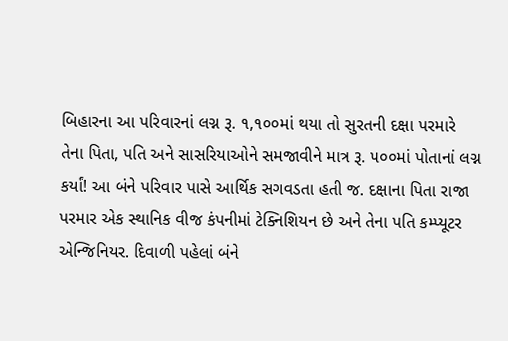બિહારના આ પરિવારનાં લગ્ન રૂ. ૧,૧૦૦માં થયા તો સુરતની દક્ષા પરમારે તેના પિતા, પતિ અને સાસરિયાઓને સમજાવીને માત્ર રૂ. ૫૦૦માં પોતાનાં લગ્ન કર્યાં! આ બંને પરિવાર પાસે આર્થિક સગવડતા હતી જ. દક્ષાના પિતા રાજા પરમાર એક સ્થાનિક વીજ કંપનીમાં ટેક્નિશિયન છે અને તેના પતિ કમ્પ્યૂટર એન્જિનિયર. દિવાળી પહેલાં બંને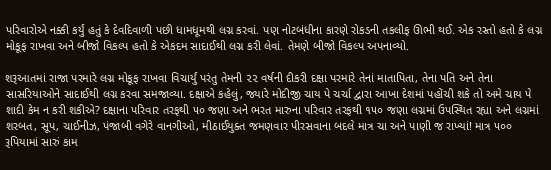પરિવારોએ નક્કી કર્યું હતું કે દેવદિવાળી પછી ધામધૂમથી લગ્ન કરવાં. પણ નોટબંધીના કારણે રોકડની તકલીફ ઊભી થઈ. એક રસ્તો હતો કે લગ્ન મોકૂફ રાખવા અને બીજો વિકલ્પ હતો કે એકદમ સાદાઈથી લગ્ન કરી લેવાં. તેમણે બીજો વિકલ્પ અપનાવ્યો.

શરૂઆતમાં રાજા પરમારે લગ્ન મોકૂફ રાખવા વિચાર્યું પરંતુ તેમની ૨૨ વર્ષની દીકરી દક્ષા પરમારે તેનાં માતાપિતા, તેના પતિ અને તેના સાસરિયાઓને સાદાઈથી લગ્ન કરવા સમજાવ્યા. દક્ષાએ કહેલું, જ્યારે મોદીજી ચાય પે ચર્ચા દ્વારા આખા દેશમાં પહોંચી શકે તો અમે ચાય પે શાદી કેમ ન કરી શકીએ? દક્ષાના પરિવાર તરફથી ૫૦ જણા અને ભરત મારુના પરિવાર તરફથી ૧૫૦ જણા લગ્નમાં ઉપસ્થિત રહ્યા અને લગ્નમાં શરબત, સૂપ, ચાઈનીઝ, પંજાબી વગેરે વાનગીઓ, મીઠાઈયુક્ત જમણવાર પીરસવાના બદલે માત્ર ચા અને પાણી જ રાખ્યાં! માત્ર ૫૦૦ રૂપિયામાં સારું કામ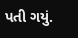પતી ગયું.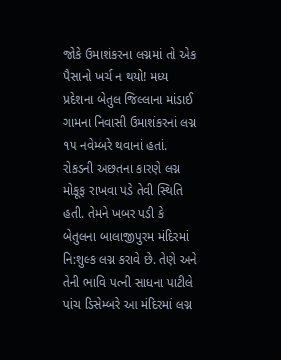જોકે ઉમાશંકરના લગ્નમાં તો એક પૈસાનો ખર્ચ ન થયો! મધ્ય પ્રદેશના બેતુલ જિલ્લાના માંડાઈ ગામના નિવાસી ઉમાશંકરનાં લગ્ન ૧૫ નવેમ્બરે થવાનાં હતાં. રોકડની અછતના કારણે લગ્ન મોકૂફ રાખવા પડે તેવી સ્થિતિ હતી. તેમને ખબર પડી કે બેતુલના બાલાજીપુરમ મંદિરમાં નિ:શુલ્ક લગ્ન કરાવે છે. તેણે અને તેની ભાવિ પત્ની સાધના પાટીલે પાંચ ડિસેમ્બરે આ મંદિરમાં લગ્ન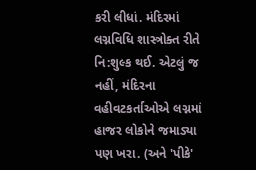કરી લીધાં. મંદિરમાં લગ્નવિધિ શાસ્ત્રોક્ત રીતે નિ:શુલ્ક થઈ. એટલું જ નહીં, મંદિરના વહીવટકર્તાઓએ લગ્નમાં હાજર લોકોને જમાડ્યા પણ ખરા. (અને 'પીકે'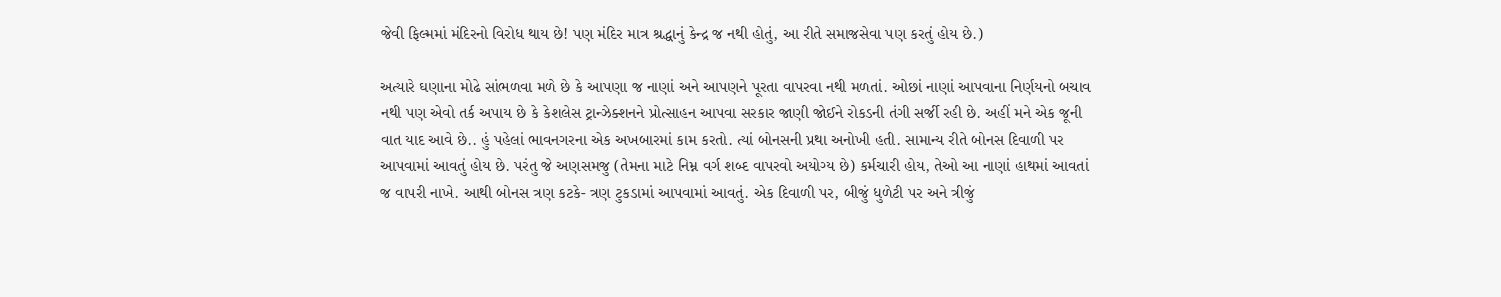જેવી ફિલ્મમાં મંદિરનો વિરોધ થાય છે! પણ મંદિર માત્ર શ્રદ્ધાનું કેન્દ્ર જ નથી હોતું, આ રીતે સમાજસેવા પણ કરતું હોય છે.)

અત્યારે ઘણાના મોઢે સાંભળવા મળે છે કે આપણા જ નાણાં અને આપણને પૂરતા વાપરવા નથી મળતાં. ઓછાં નાણાં આપવાના નિર્ણયનો બચાવ નથી પણ એવો તર્ક અપાય છે કે કેશલેસ ટ્રાન્ઝેક્શનને પ્રોત્સાહન આપવા સરકાર જાણી જોઈને રોકડની તંગી સર્જી રહી છે. અહીં મને એક જૂની વાત યાદ આવે છે.. હું પહેલાં ભાવનગરના એક અખબારમાં કામ કરતો. ત્યાં બોનસની પ્રથા અનોખી હતી. સામાન્ય રીતે બોનસ દિવાળી પર આપવામાં આવતું હોય છે. પરંતુ જે અણસમજુ (તેમના માટે નિમ્ન વર્ગ શબ્દ વાપરવો અયોગ્ય છે) કર્મચારી હોય, તેઓ આ નાણાં હાથમાં આવતાં જ વાપરી નાખે. આથી બોનસ ત્રણ કટકે- ત્રણ ટુકડામાં આપવામાં આવતું. એક દિવાળી પર, બીજું ધુળેટી પર અને ત્રીજું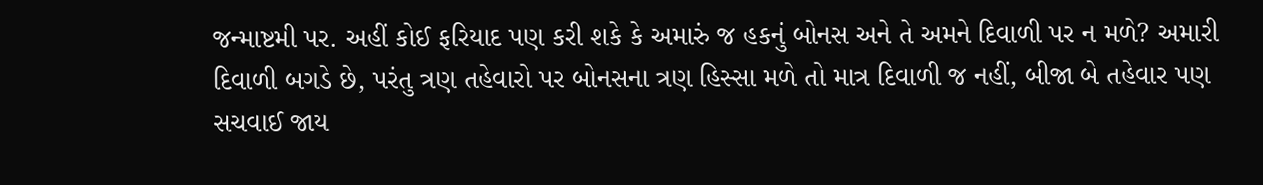જન્માષ્ટમી પર. અહીં કોઈ ફરિયાદ પણ કરી શકે કે અમારું જ હકનું બોનસ અને તે અમને દિવાળી પર ન મળે? અમારી દિવાળી બગડે છે, પરંતુ ત્રણ તહેવારો પર બોનસના ત્રણ હિસ્સા મળે તો માત્ર દિવાળી જ નહીં, બીજા બે તહેવાર પણ સચવાઈ જાય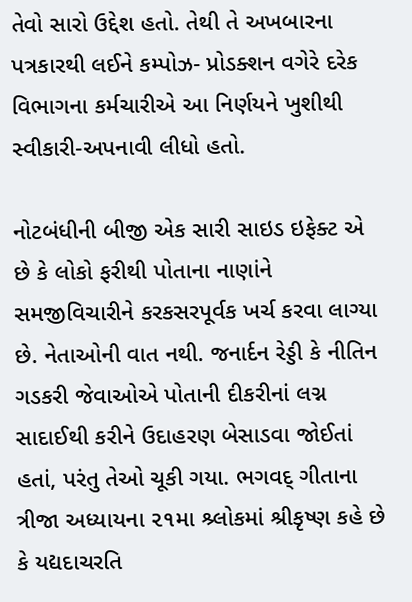તેવો સારો ઉદ્દેશ હતો. તેથી તે અખબારના પત્રકારથી લઈને કમ્પોઝ- પ્રોડક્શન વગેરે દરેક વિભાગના કર્મચારીએ આ નિર્ણયને ખુશીથી સ્વીકારી-અપનાવી લીધો હતો.

નોટબંધીની બીજી એક સારી સાઇડ ઇફેક્ટ એ છે કે લોકો ફરીથી પોતાના નાણાંને સમજીવિચારીને કરકસરપૂર્વક ખર્ચ કરવા લાગ્યા છે. નેતાઓની વાત નથી. જનાર્દન રેડ્ડી કે નીતિન ગડકરી જેવાઓએ પોતાની દીકરીનાં લગ્ન સાદાઈથી કરીને ઉદાહરણ બેસાડવા જોઈતાં હતાં, પરંતુ તેઓ ચૂકી ગયા. ભગવદ્ ગીતાના ત્રીજા અધ્યાયના ૨૧મા શ્ર્લોકમાં શ્રીકૃષ્ણ કહે છે કે યદ્યદાચરતિ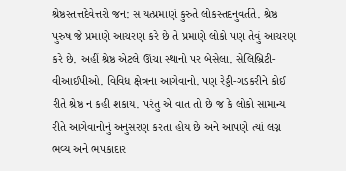શ્રેષ્ઠસ્તત્તદેવેત્તરો જન: સ યત્પ્રમાણં કુરુતે લોકસ્તદનુવર્તતે. શ્રેષ્ઠ પુરુષ જે પ્રમાણે આચરણ કરે છે તે પ્રમાણે લોકો પણ તેવું આચરણ કરે છે. અહીં શ્રેષ્ઠ એટલે ઊંચા સ્થાનો પર બેસેલા. સેલિબ્રિટી- વીઆઈપીઓ. વિવિધ ક્ષેત્રના આગેવાનો. પણ રેડ્ડી-ગડકરીને કોઈ રીતે શ્રેષ્ઠ ન કહી શકાય. પરંતુ એ વાત તો છે જ કે લોકો સામાન્ય રીતે આગેવાનોનું અનુસરણ કરતા હોય છે અને આપણે ત્યાં લગ્ન ભવ્ય અને ભપકાદાર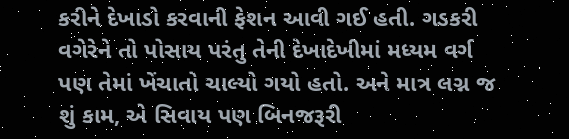કરીને દેખાડો કરવાની ફેશન આવી ગઈ હતી. ગડકરી વગેરેને તો પોસાય પરંતુ તેની દેખાદેખીમાં મધ્યમ વર્ગ પણ તેમાં ખેંચાતો ચાલ્યો ગયો હતો. અને માત્ર લગ્ન જ શું કામ, એ સિવાય પણ બિનજરૂરી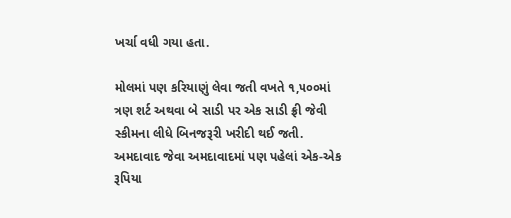ખર્ચા વધી ગયા હતા.

મોલમાં પણ કરિયાણું લેવા જતી વખતે ૧,૫૦૦માં ત્રણ શર્ટ અથવા બે સાડી પર એક સાડી ફ્રી જેવી સ્કીમના લીધે બિનજરૂરી ખરીદી થઈ જતી. અમદાવાદ જેવા અમદાવાદમાં પણ પહેલાં એક-એક રૂપિયા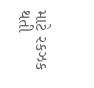માટે રકઝક થતી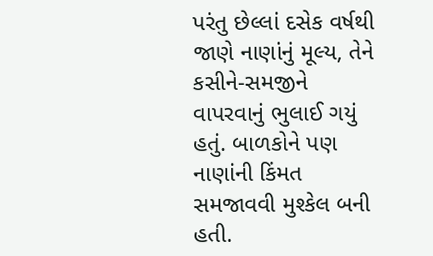પરંતુ છેલ્લાં દસેક વર્ષથી જાણે નાણાંનું મૂલ્ય, તેને કસીને-સમજીને વાપરવાનું ભુલાઈ ગયું હતું. બાળકોને પણ નાણાંની કિંમત સમજાવવી મુશ્કેલ બની હતી.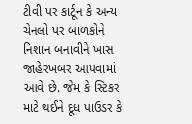ટીવી પર કાર્ટૂન કે અન્ય ચેનલો પર બાળકોને નિશાન બનાવીને ખાસ જાહેરખબર આપવામાં આવે છે. જેમ કે સ્ટિકર માટે થઈને દૂધ પાઉડર કે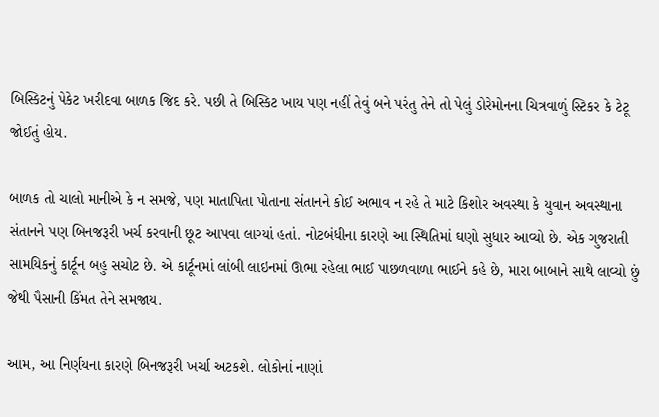બિસ્કિટનું પેકેટ ખરીદવા બાળક જિદ કરે. પછી તે બિસ્કિટ ખાય પણ નહીં તેવું બને પરંતુ તેને તો પેલું ડોરેમોનના ચિત્રવાળું સ્ટિકર કે ટેટૂ જોઈતું હોય.

બાળક તો ચાલો માનીએ કે ન સમજે, પણ માતાપિતા પોતાના સંતાનને કોઈ અભાવ ન રહે તે માટે કિશોર અવસ્થા કે યુવાન અવસ્થાના સંતાનને પણ બિનજરૂરી ખર્ચ કરવાની છૂટ આપવા લાગ્યાં હતાં. નોટબંધીના કારણે આ સ્થિતિમાં ઘણો સુધાર આવ્યો છે. એક ગુજરાતી સામયિકનું કાર્ટૂન બહુ સચોટ છે. એ કાર્ટૂનમાં લાંબી લાઇનમાં ઊભા રહેલા ભાઈ પાછળવાળા ભાઈને કહે છે, મારા બાબાને સાથે લાવ્યો છું જેથી પૈસાની કિંમત તેને સમજાય.

આમ, આ નિર્ણયના કારણે બિનજરૂરી ખર્ચા અટકશે. લોકોનાં નાણાં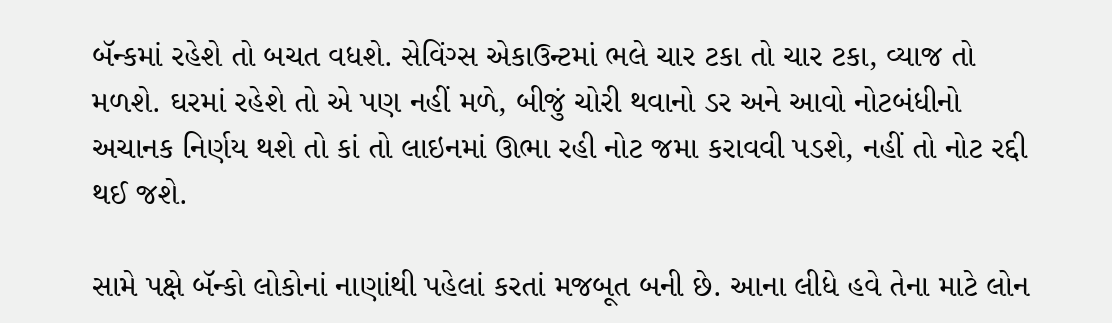બૅન્કમાં રહેશે તો બચત વધશે. સેવિંગ્સ એકાઉન્ટમાં ભલે ચાર ટકા તો ચાર ટકા, વ્યાજ તો મળશે. ઘરમાં રહેશે તો એ પણ નહીં મળે, બીજું ચોરી થવાનો ડર અને આવો નોટબંધીનો અચાનક નિર્ણય થશે તો કાં તો લાઇનમાં ઊભા રહી નોટ જમા કરાવવી પડશે, નહીં તો નોટ રદ્દી થઈ જશે.

સામે પક્ષે બૅન્કો લોકોનાં નાણાંથી પહેલાં કરતાં મજબૂત બની છે. આના લીધે હવે તેના માટે લોન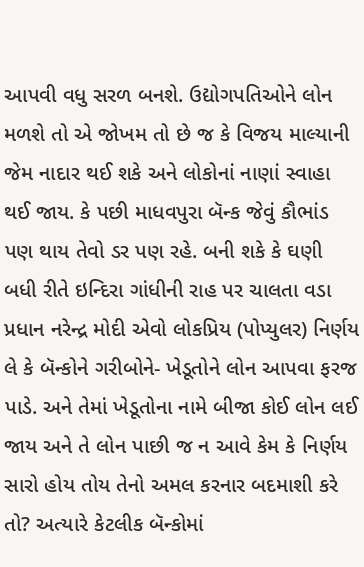આપવી વધુ સરળ બનશે. ઉદ્યોગપતિઓને લોન મળશે તો એ જોખમ તો છે જ કે વિજય માલ્યાની જેમ નાદાર થઈ શકે અને લોકોનાં નાણાં સ્વાહા થઈ જાય. કે પછી માધવપુરા બૅન્ક જેવું કૌભાંડ પણ થાય તેવો ડર પણ રહે. બની શકે કે ઘણી બધી રીતે ઇન્દિરા ગાંધીની રાહ પર ચાલતા વડા પ્રધાન નરેન્દ્ર મોદી એવો લોકપ્રિય (પોપ્યુલર) નિર્ણય લે કે બૅન્કોને ગરીબોને- ખેડૂતોને લોન આપવા ફરજ પાડે. અને તેમાં ખેડૂતોના નામે બીજા કોઈ લોન લઈ જાય અને તે લોન પાછી જ ન આવે કેમ કે નિર્ણય સારો હોય તોય તેનો અમલ કરનાર બદમાશી કરે તો? અત્યારે કેટલીક બૅન્કોમાં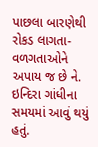પાછલા બારણેથી રોકડ લાગતા-વળગતાઓને અપાય જ છે ને. ઇન્દિરા ગાંધીના સમયમાં આવું થયું હતું.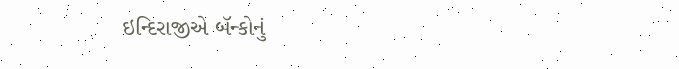ઇન્દિરાજીએ બૅન્કોનું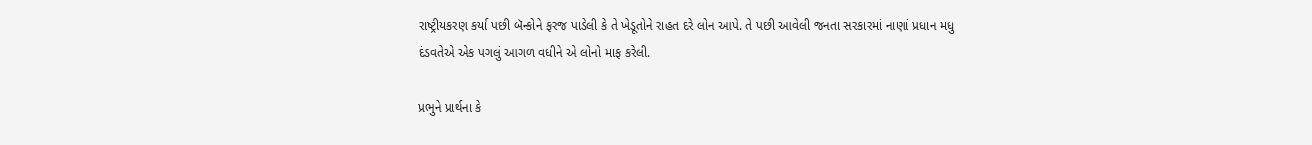રાષ્ટ્રીયકરણ કર્યા પછી બૅન્કોને ફરજ પાડેલી કે તે ખેડૂતોને રાહત દરે લોન આપે. તે પછી આવેલી જનતા સરકારમાં નાણાં પ્રધાન મધુ દંડવતેએ એક પગલું આગળ વધીને એ લોનો માફ કરેલી.

પ્રભુને પ્રાર્થના કે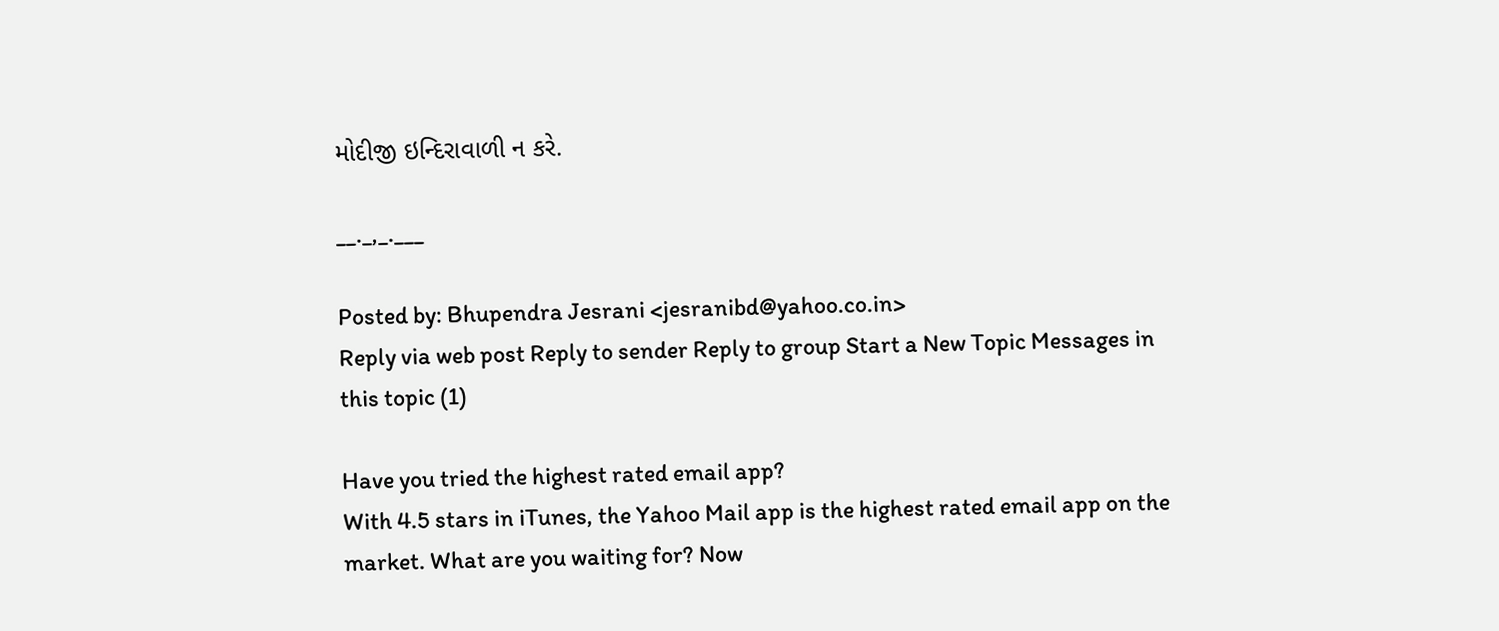મોદીજી ઇન્દિરાવાળી ન કરે.

__._,_.___

Posted by: Bhupendra Jesrani <jesranibd@yahoo.co.in>
Reply via web post Reply to sender Reply to group Start a New Topic Messages in this topic (1)

Have you tried the highest rated email app?
With 4.5 stars in iTunes, the Yahoo Mail app is the highest rated email app on the market. What are you waiting for? Now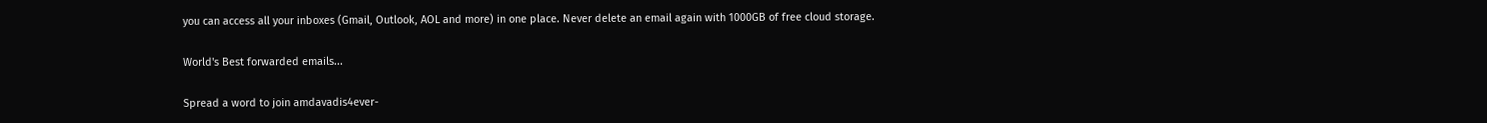you can access all your inboxes (Gmail, Outlook, AOL and more) in one place. Never delete an email again with 1000GB of free cloud storage.

World's Best forwarded emails...

Spread a word to join amdavadis4ever-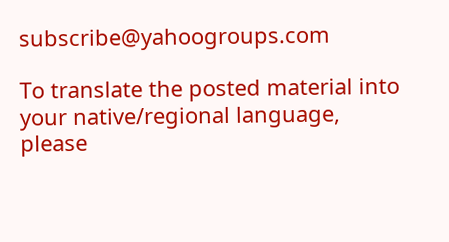subscribe@yahoogroups.com

To translate the posted material into your native/regional language,
please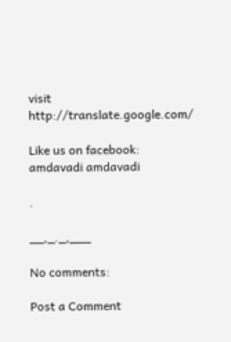visit http://translate.google.com/

Like us on facebook: amdavadi amdavadi

.

__,_._,___

No comments:

Post a Comment